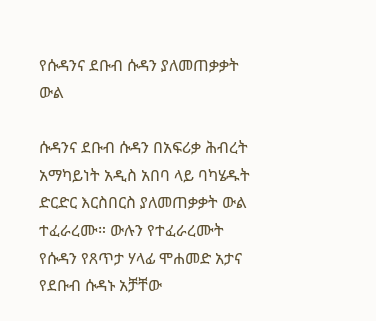የሱዳንና ደቡብ ሱዳን ያለመጠቃቃት ውል

ሱዳንና ደቡብ ሱዳን በአፍሪቃ ሕብረት አማካይነት አዲስ አበባ ላይ ባካሄዱት ድርድር እርስበርስ ያለመጠቃቃት ውል ተፈራረሙ። ውሉን የተፈራረሙት የሱዳን የጸጥታ ሃላፊ ሞሐመድ አታና የደቡብ ሱዳኑ አቻቸው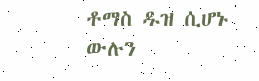ቶማስ ዱዝ ሲሆኑ ውሉን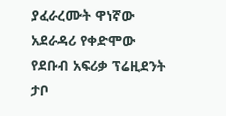ያፈራረሙት ዋነኛው አደራዳሪ የቀድሞው የደቡብ አፍሪቃ ፕሬዚደንት ታቦ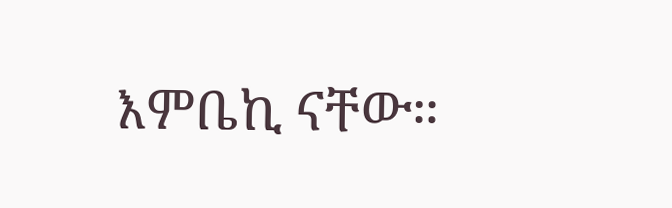እምቤኪ ናቸው።